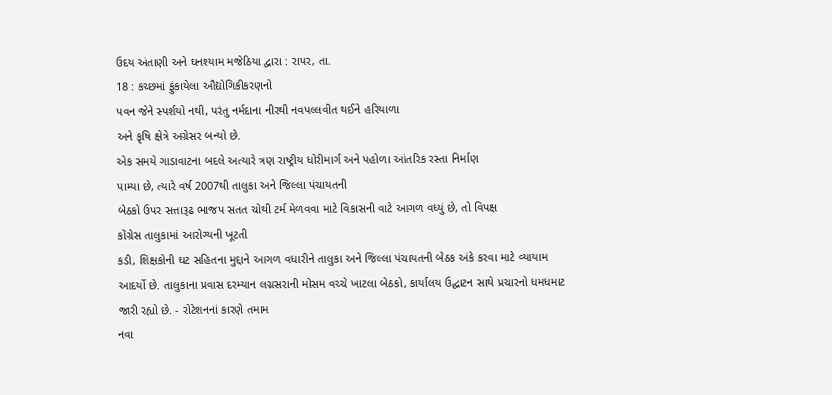ઉદય અંતાણી અને ઘનશ્યામ મજેઠિયા દ્વારા : રાપર, તા.
18 : કચ્છમાં ફુંકાયેલા ઔદ્યોગિકીકરણનો
પવન જેને સ્પર્શયો નથી, પરંતુ નર્મદાના નીરથી નવપલ્લવીત થઈને હરિયાળા
અને કૃષિ ક્ષેત્રે અગ્રેસર બન્યો છે.
એક સમયે ગાડાવાટના બદલે અત્યારે ત્રણ રાષ્ટ્રીય ધોરીમાર્ગ અને પહોળા આંતરિક રસ્તા નિર્માણ
પામ્યા છે, ત્યારે વર્ષ 2007થી તાલુકા અને જિલ્લા પંચાયતની
બેઠકો ઉપર સત્તારૂઢ ભાજપ સતત ચોથી ટર્મ મેળવવા માટે વિકાસની વાટે આગળ વધ્યું છે, તો વિપક્ષ
કોંગ્રેસ તાલુકામાં આરોગ્યની ખૂટતી
કડી, શિક્ષકોની ઘટ સહિતના મુદ્દાને આગળ વધારીને તાલુકા અને જિલ્લા પંચાયતની બેઠક અંકે કરવા માટે વ્યાયામ
આદર્યો છે. તાલુકાના પ્રવાસ દરમ્યાન લગ્નસરાની મોસમ વચ્ચે ખાટલા બેઠકો, કાર્યાલય ઉદ્ઘાટન સાથે પ્રચારનો ધમધમાટ જારી રહ્યો છે. - રોટેશનનાં કારણે તમામ
નવા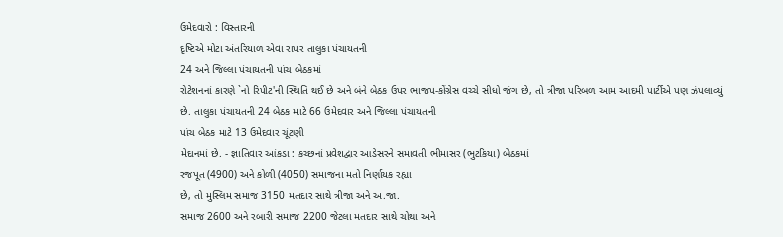ઉમેદવારો : વિસ્તારની
દૃષ્ટિએ મોટા અંતરિયાળ એવા રાપર તાલુકા પંચાયતની
24 અને જિલ્લા પંચાયતની પાંચ બેઠકમાં
રોટેશનનાં કારણે `નો રિપીટ'ની સ્થિતિ થઈ છે અને બંને બેઠક ઉપર ભાજપ-કોંગ્રેસ વચ્ચે સીધો જંગ છે, તો ત્રીજા પરિબળ આમ આદમી પાર્ટીએ પણ ઝંપલાવ્યું છે. તાલુકા પંચાયતની 24 બેઠક માટે 66 ઉમેદવાર અને જિલ્લા પંચાયતની
પાંચ બેઠક માટે 13 ઉમેદવાર ચૂંટણી
મેદાનમાં છે. - જ્ઞાતિવાર આંકડા : કચ્છનાં પ્રવેશદ્વાર આડેસરને સમાવતી ભીમાસર (ભુટકિયા) બેઠકમાં
રજપૂત (4900) અને કોળી (4050) સમાજના મતો નિર્ણાયક રહ્યા
છે, તો મુસ્લિમ સમાજ 3150 મતદાર સાથે ત્રીજા અને અ.જા.
સમાજ 2600 અને રબારી સમાજ 2200 જેટલા મતદાર સાથે ચોથા અને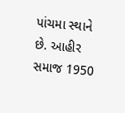પાંચમા સ્થાને છે. આહીર સમાજ 1950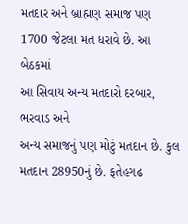મતદાર અને બ્રાહ્મણ સમાજ પણ
1700 જેટલા મત ધરાવે છે. આ બેઠકમાં
આ સિવાય અન્ય મતદારો દરબાર, ભરવાડ અને
અન્ય સમાજનું પણ મોટું મતદાન છે. કુલ મતદાન 28950નું છે. ફતેહગઢ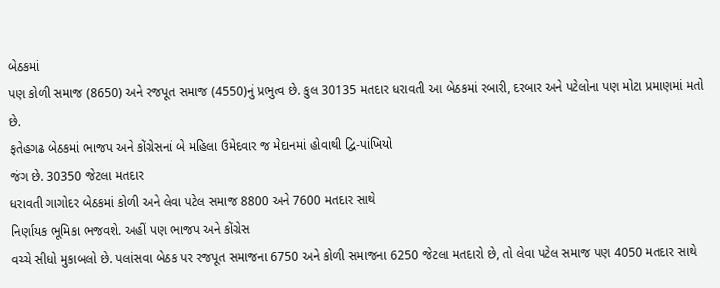બેઠકમાં
પણ કોળી સમાજ (8650) અને રજપૂત સમાજ (4550)નું પ્રભુત્વ છે. કુલ 30135 મતદાર ધરાવતી આ બેઠકમાં રબારી, દરબાર અને પટેલોના પણ મોટા પ્રમાણમાં મતો છે.
ફતેહગઢ બેઠકમાં ભાજપ અને કોંગ્રેસનાં બે મહિલા ઉમેદવાર જ મેદાનમાં હોવાથી દ્વિ-પાંખિયો
જંગ છે. 30350 જેટલા મતદાર
ધરાવતી ગાગોદર બેઠકમાં કોળી અને લેવા પટેલ સમાજ 8800 અને 7600 મતદાર સાથે
નિર્ણાયક ભૂમિકા ભજવશે. અહીં પણ ભાજપ અને કોંગ્રેસ
વચ્ચે સીધો મુકાબલો છે. પલાંસવા બેઠક પર રજપૂત સમાજના 6750 અને કોળી સમાજના 6250 જેટલા મતદારો છે, તો લેવા પટેલ સમાજ પણ 4050 મતદાર સાથે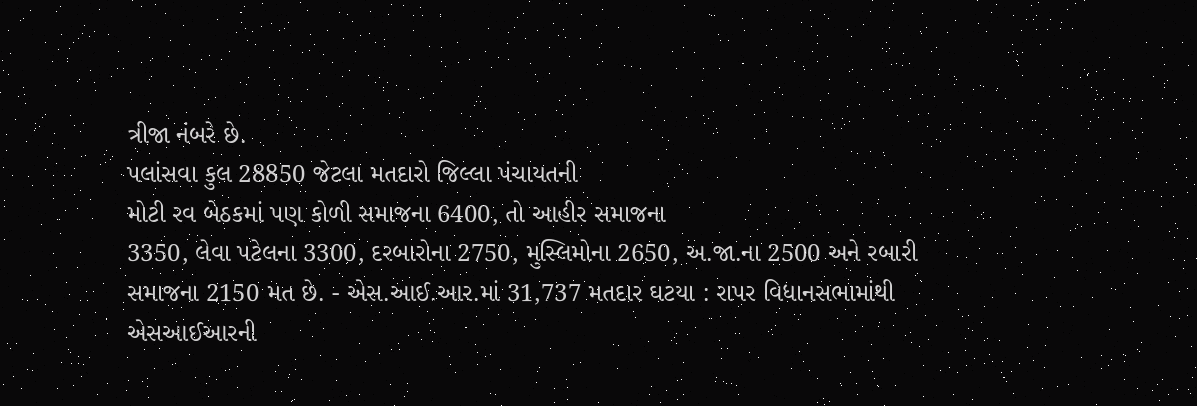ત્રીજા નંબરે છે.
પલાંસવા કુલ 28850 જેટલા મતદારો જિલ્લા પંચાયતની
મોટી રવ બેઠકમાં પણ કોળી સમાજના 6400, તો આહીર સમાજના
3350, લેવા પટેલના 3300, દરબારોના 2750, મુસ્લિમોના 2650, અ.જા.ના 2500 અને રબારી સમાજના 2150 મત છે. - એસ.આઈ.આર.માં 31,737 મતદાર ઘટયા : રાપર વિધાનસભામાંથી
એસઆઈઆરની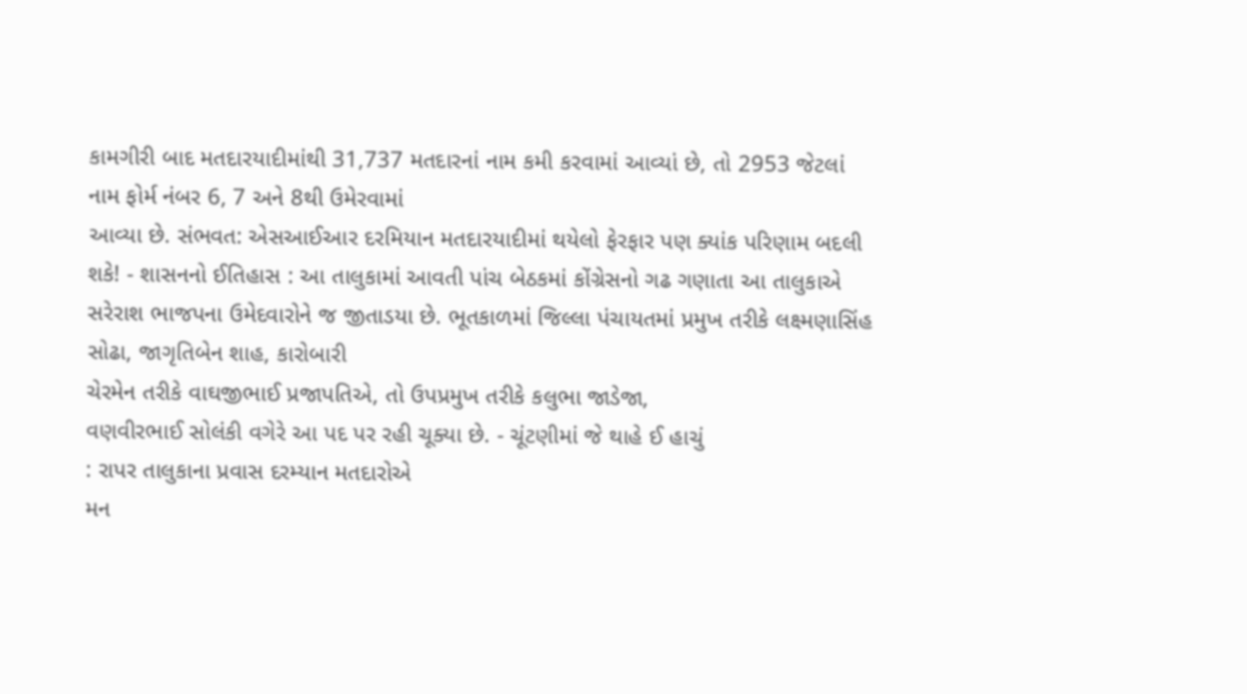કામગીરી બાદ મતદારયાદીમાંથી 31,737 મતદારનાં નામ કમી કરવામાં આવ્યાં છે, તો 2953 જેટલાં નામ ફોર્મ નંબર 6, 7 અને 8થી ઉમેરવામાં
આવ્યા છે. સંભવત: એસઆઈઆર દરમિયાન મતદારયાદીમાં થયેલો ફેરફાર પણ ક્યાંક પરિણામ બદલી
શકે! - શાસનનો ઈતિહાસ : આ તાલુકામાં આવતી પાંચ બેઠકમાં કોંગ્રેસનો ગઢ ગણાતા આ તાલુકાએ
સરેરાશ ભાજપના ઉમેદવારોને જ જીતાડયા છે. ભૂતકાળમાં જિલ્લા પંચાયતમાં પ્રમુખ તરીકે લક્ષ્મણાસિંહ
સોઢા, જાગૃતિબેન શાહ, કારોબારી
ચેરમેન તરીકે વાઘજીભાઈ પ્રજાપતિએ, તો ઉપપ્રમુખ તરીકે કલુભા જાડેજા,
વણવીરભાઈ સોલંકી વગેરે આ પદ પર રહી ચૂક્યા છે. - ચૂંટણીમાં જે થાહે ઈ હાચું
: રાપર તાલુકાના પ્રવાસ દરમ્યાન મતદારોએ
મન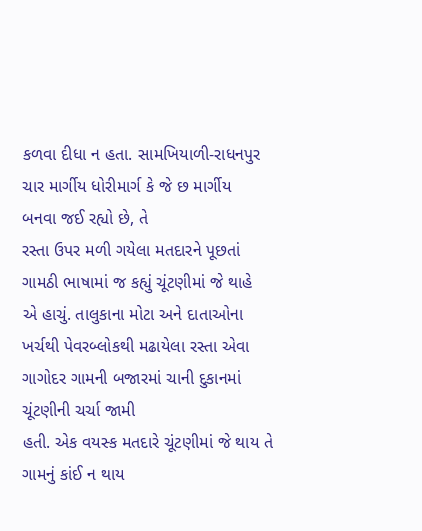કળવા દીધા ન હતા. સામખિયાળી-રાધનપુર ચાર માર્ગીય ધોરીમાર્ગ કે જે છ માર્ગીય
બનવા જઈ રહ્યો છે, તે
રસ્તા ઉપર મળી ગયેલા મતદારને પૂછતાં
ગામઠી ભાષામાં જ કહ્યું ચૂંટણીમાં જે થાહે
એ હાચું. તાલુકાના મોટા અને દાતાઓના ખર્ચથી પેવરબ્લોકથી મઢાયેલા રસ્તા એવા ગાગોદર ગામની બજારમાં ચાની દુકાનમાં ચૂંટણીની ચર્ચા જામી
હતી. એક વયસ્ક મતદારે ચૂંટણીમાં જે થાય તે ગામનું કાંઈ ન થાય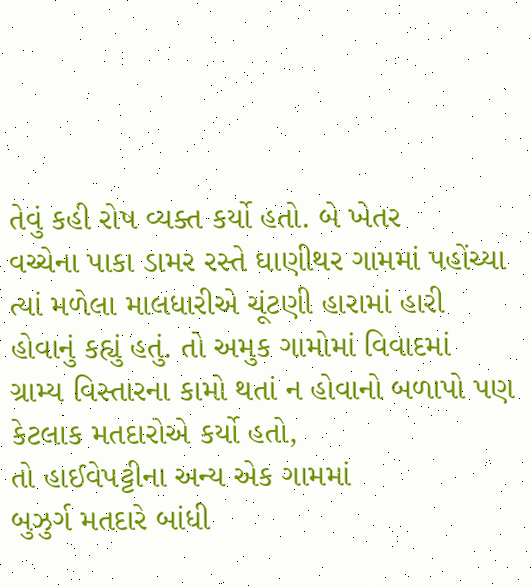તેવું કહી રોષ વ્યક્ત કર્યો હતો. બે ખેતર
વચ્ચેના પાકા ડામર રસ્તે ઘાણીથર ગામમાં પહોંચ્યા
ત્યાં મળેલા માલધારીએ ચૂંટણી હારામાં હારી
હોવાનું કહ્યું હતું. તો અમુક ગામોમાં વિવાદમાં
ગ્રામ્ય વિસ્તારના કામો થતાં ન હોવાનો બળાપો પણ કેટલાક મતદારોએ કર્યો હતો,
તો હાઈવેપટ્ટીના અન્ય એક ગામમાં
બુઝુર્ગ મતદારે બાંધી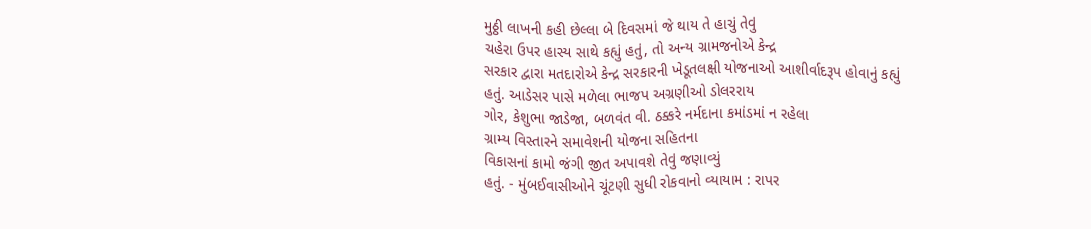મુઠ્ઠી લાખની કહી છેલ્લા બે દિવસમાં જે થાય તે હાચું તેવું
ચહેરા ઉપર હાસ્ય સાથે કહ્યું હતું, તો અન્ય ગ્રામજનોએ કેન્દ્ર
સરકાર દ્વારા મતદારોએ કેન્દ્ર સરકારની ખેડૂતલક્ષી યોજનાઓ આશીર્વાદરૂપ હોવાનું કહ્યું
હતું. આડેસર પાસે મળેલા ભાજપ અગ્રણીઓ ડોલરરાય
ગોર, કેશુભા જાડેજા, બળવંત વી. ઠક્કરે નર્મદાના કમાંડમાં ન રહેલા
ગ્રામ્ય વિસ્તારને સમાવેશની યોજના સહિતના
વિકાસનાં કામો જંગી જીત અપાવશે તેવું જણાવ્યું
હતું. - મુંબઈવાસીઓને ચૂંટણી સુધી રોકવાનો વ્યાયામ : રાપર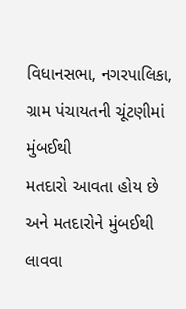વિધાનસભા, નગરપાલિકા,
ગ્રામ પંચાયતની ચૂંટણીમાં મુંબઈથી
મતદારો આવતા હોય છે અને મતદારોને મુંબઈથી લાવવા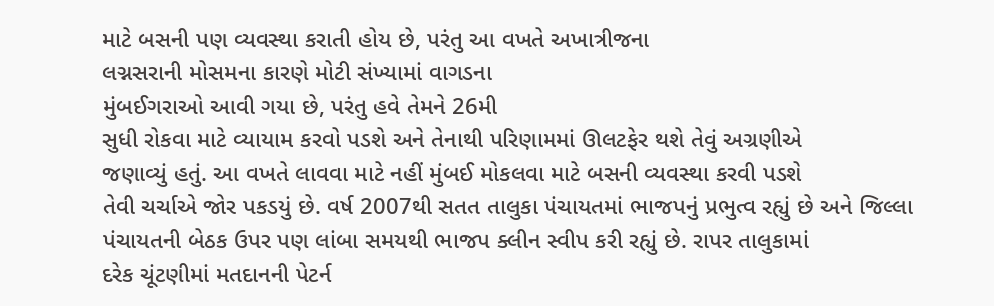માટે બસની પણ વ્યવસ્થા કરાતી હોય છે, પરંતુ આ વખતે અખાત્રીજના
લગ્નસરાની મોસમના કારણે મોટી સંખ્યામાં વાગડના
મુંબઈગરાઓ આવી ગયા છે, પરંતુ હવે તેમને 26મી
સુધી રોકવા માટે વ્યાયામ કરવો પડશે અને તેનાથી પરિણામમાં ઊલટફેર થશે તેવું અગ્રણીએ
જણાવ્યું હતું. આ વખતે લાવવા માટે નહીં મુંબઈ મોકલવા માટે બસની વ્યવસ્થા કરવી પડશે
તેવી ચર્ચાએ જોર પકડયું છે. વર્ષ 2007થી સતત તાલુકા પંચાયતમાં ભાજપનું પ્રભુત્વ રહ્યું છે અને જિલ્લા
પંચાયતની બેઠક ઉપર પણ લાંબા સમયથી ભાજપ ક્લીન સ્વીપ કરી રહ્યું છે. રાપર તાલુકામાં
દરેક ચૂંટણીમાં મતદાનની પેટર્ન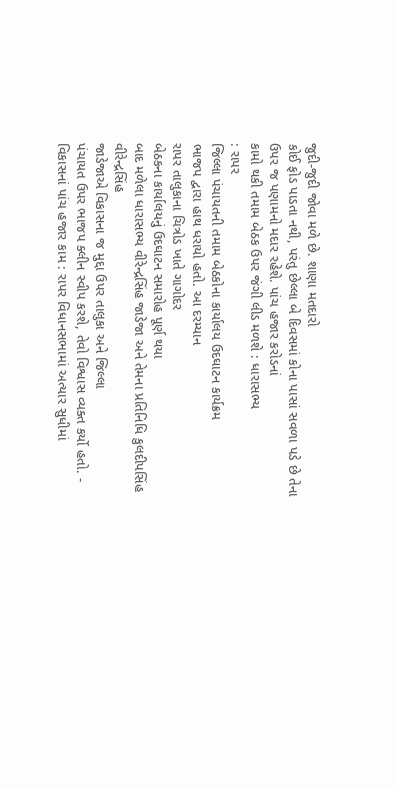જુદી-જુદી જોવા મળે છે. શાણા મતદારો
કોઈ ફોડ પાડતા નથી, પરંતુ છેલ્લા બે દિવસમાં કોના પાસાં સવળા પડે છે તેના
ઉપર જ પણામનો મદાર રહેશે. પાંચ હજાર કરોડનાં
કામો થકી તમામ બેઠક ઉપર જંગી લીડ મળશે : ધારાસભ્ય
: રાપર
જિલ્લા પંચાયતની તમામ બેઠકોના કાર્યાલય ઉદઘાટન કાર્યક્રમ
ભાજપ દ્વારા હાથ ધરાયો હતો. આ દરમ્યાન
રાપર તાલુકાના ચિત્રોડ ખાતે ગાગોદર
બેઠકના કાર્યાલયનું ઉદઘાટન સમારોહ પૂર્ણ થયા
બાદ મળેલા ધારાસભ્ય વીરેન્દ્રસિંહ જાડેજા અને તેમના પ્રતિનિધિ કુલદીપસિંહ વીરેન્દ્રસિંહ
જાડેજાએ વિકાસના જ મુદ્દા ઉપર તાલુકા અને જિલ્લા
પંચાયત ઉપર ભાજપ ક્લીન સ્વીપ કરશે, તેવો વિશ્વાસ વ્યક્ત કર્યો હતો. - વિકાસનાં પાંચ હજાર કામ : રાપર વિધાનસભામાં અત્યાર સુધીમાં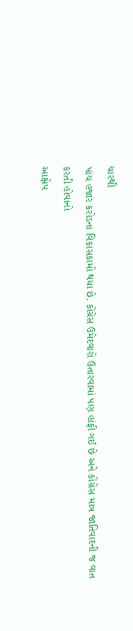ચારથી
પાંચ હજાર કરોડના વિકાસકામો થયા છે. કોંગ્રેસ ઉમેદવારો ઉતારવામાં પણ હાંફી ગઈ છે અને કોંગ્રેસ માત્ર જાતિવાદની જ વાત કરતી હોવાનો
આક્ષેપ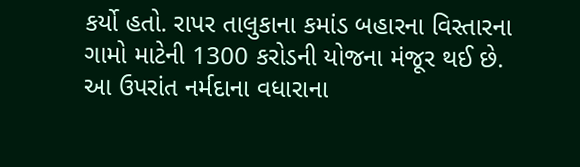કર્યો હતો. રાપર તાલુકાના કમાંડ બહારના વિસ્તારના ગામો માટેની 1300 કરોડની યોજના મંજૂર થઈ છે.
આ ઉપરાંત નર્મદાના વધારાના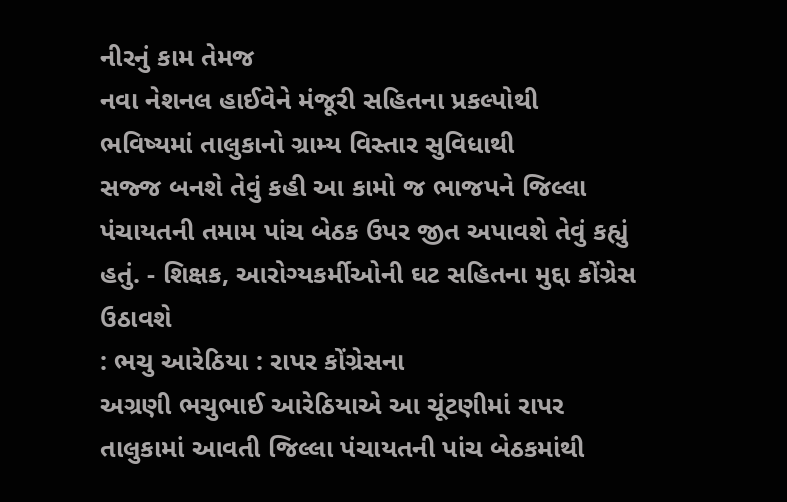નીરનું કામ તેમજ
નવા નેશનલ હાઈવેને મંજૂરી સહિતના પ્રકલ્પોથી
ભવિષ્યમાં તાલુકાનો ગ્રામ્ય વિસ્તાર સુવિધાથી
સજ્જ બનશે તેવું કહી આ કામો જ ભાજપને જિલ્લા
પંચાયતની તમામ પાંચ બેઠક ઉપર જીત અપાવશે તેવું કહ્યું હતું. - શિક્ષક, આરોગ્યકર્મીઓની ઘટ સહિતના મુદ્દા કોંગ્રેસ ઉઠાવશે
: ભચુ આરેઠિયા : રાપર કોંગ્રેસના
અગ્રણી ભચુભાઈ આરેઠિયાએ આ ચૂંટણીમાં રાપર તાલુકામાં આવતી જિલ્લા પંચાયતની પાંચ બેઠકમાંથી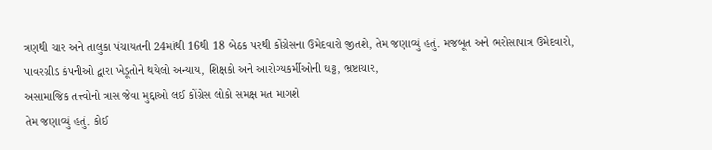ત્રણથી ચાર અને તાલુકા પંચાયતની 24માંથી 16થી 18 બેઠક પરથી કોંગ્રેસના ઉમેદવારો જીતશે, તેમ જણાવ્યું હતું. મજબૂત અને ભરોસાપાત્ર ઉમેદવારો,
પાવરગ્રીડ કંપનીઓ દ્વારા ખેડૂતોને થયેલો અન્યાય, શિક્ષકો અને આરોગ્યકર્મીઓની ઘટ્ટ, ભ્રષ્ટાચાર,
અસામાજિક તત્ત્વોનો ત્રાસ જેવા મુદ્દાઓ લઈ કોંગ્રેસ લોકો સમક્ષ મત માગશે
તેમ જણાવ્યું હતું. કોઈ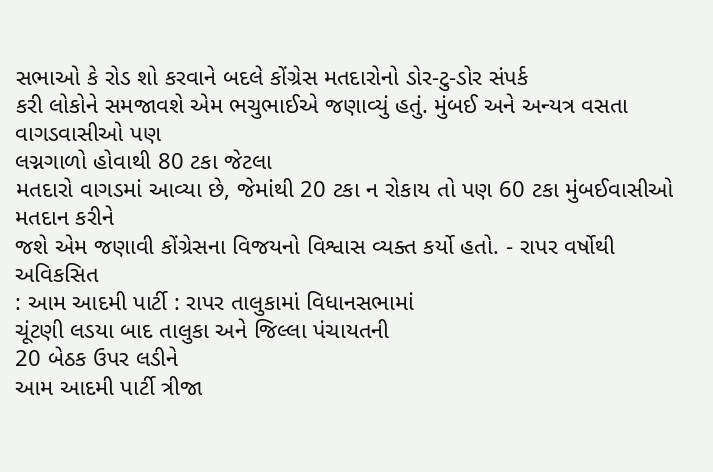સભાઓ કે રોડ શો કરવાને બદલે કોંગ્રેસ મતદારોનો ડોર-ટુ-ડોર સંપર્ક
કરી લોકોને સમજાવશે એમ ભચુભાઈએ જણાવ્યું હતું. મુંબઈ અને અન્યત્ર વસતા વાગડવાસીઓ પણ
લગ્નગાળો હોવાથી 80 ટકા જેટલા
મતદારો વાગડમાં આવ્યા છે, જેમાંથી 20 ટકા ન રોકાય તો પણ 60 ટકા મુંબઈવાસીઓ મતદાન કરીને
જશે એમ જણાવી કોંગ્રેસના વિજયનો વિશ્વાસ વ્યક્ત કર્યો હતો. - રાપર વર્ષોથી અવિકસિત
: આમ આદમી પાર્ટી : રાપર તાલુકામાં વિધાનસભામાં
ચૂંટણી લડયા બાદ તાલુકા અને જિલ્લા પંચાયતની
20 બેઠક ઉપર લડીને
આમ આદમી પાર્ટી ત્રીજા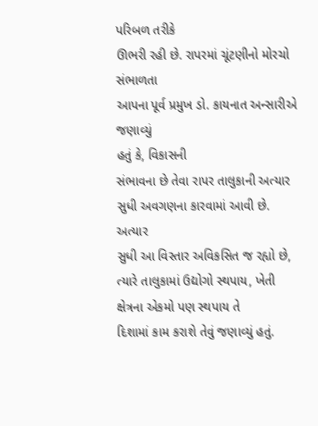પરિબળ તરીકે
ઊભરી રહી છે. રાપરમાં ચૂંટણીનો મોરચો સંભાળતા
આપના પૂર્વ પ્રમુખ ડો. કાયનાત અન્સારીએ જણાવ્યું
હતું કે, વિકાસની
સંભાવના છે તેવા રાપર તાલુકાની અત્યાર સુધી અવગણના કારવામાં આવી છે. અત્યાર
સુધી આ વિસ્તાર અવિકસિત જ રહ્યો છે, ત્યારે તાલુકામાં ઉદ્યોગો સ્થપાય, ખેતી ક્ષેત્રના એકમો પણ સ્થપાય તે
દિશામાં કામ કરાશે તેવું જણાવ્યું હતું.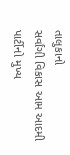તાલુકાનો
સર્વાંગી વિકાસ આમ આદમી પાર્ટીનો મુખ્ય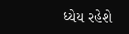ધ્યેય રહેશે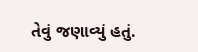તેવું જણાવ્યું હતું.